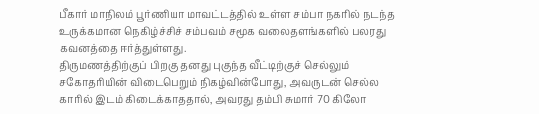பீகார் மாநிலம் பூர்ணியா மாவட்டத்தில் உள்ள சம்பா நகரில் நடந்த உருக்கமான நெகிழ்ச்சிச் சம்பவம் சமூக வலைதளங்களில் பலரது கவனத்தை ஈர்த்துள்ளது.
திருமணத்திற்குப் பிறகு தனது புகுந்த வீட்டிற்குச் செல்லும் சகோதரியின் விடைபெறும் நிகழ்வின்போது, அவருடன் செல்ல காரில் இடம் கிடைக்காததால், அவரது தம்பி சுமார் 70 கிலோ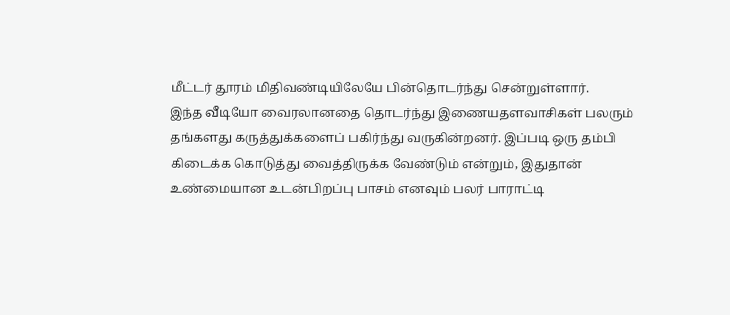மீட்டர் தூரம் மிதிவண்டியிலேயே பின்தொடர்ந்து சென்றுள்ளார்.
இந்த வீடியோ வைரலானதை தொடர்ந்து இணையதளவாசிகள் பலரும் தங்களது கருத்துக்களைப் பகிர்ந்து வருகின்றனர். இப்படி ஒரு தம்பி கிடைக்க கொடுத்து வைத்திருக்க வேண்டும் என்றும், இதுதான் உண்மையான உடன்பிறப்பு பாசம் எனவும் பலர் பாராட்டி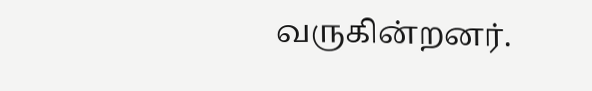வருகின்றனர்.